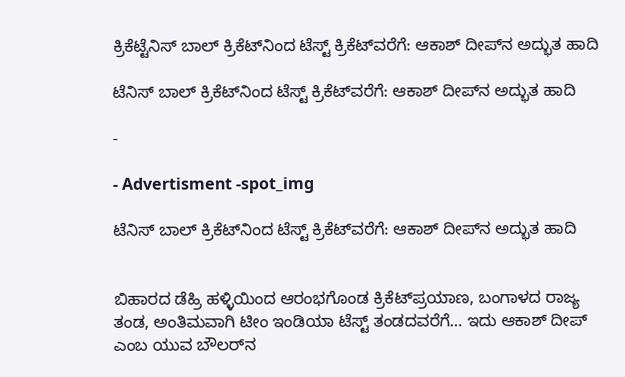ಕ್ರಿಕೆಟ್ಟೆನಿಸ್ ಬಾಲ್ ಕ್ರಿಕೆಟ್‌ನಿಂದ ಟೆಸ್ಟ್ ಕ್ರಿಕೆಟ್‌ವರೆಗೆ: ಆಕಾಶ್ ದೀಪ್‌ನ ಅದ್ಭುತ ಹಾದಿ

ಟೆನಿಸ್ ಬಾಲ್ ಕ್ರಿಕೆಟ್‌ನಿಂದ ಟೆಸ್ಟ್ ಕ್ರಿಕೆಟ್‌ವರೆಗೆ: ಆಕಾಶ್ ದೀಪ್‌ನ ಅದ್ಭುತ ಹಾದಿ

-

- Advertisment -spot_img

ಟೆನಿಸ್ ಬಾಲ್ ಕ್ರಿಕೆಟ್‌ನಿಂದ ಟೆಸ್ಟ್ ಕ್ರಿಕೆಟ್‌ವರೆಗೆ: ಆಕಾಶ್ ದೀಪ್‌ನ ಅದ್ಭುತ ಹಾದಿ


ಬಿಹಾರದ ಡೆಹ್ರಿ ಹಳ್ಳಿಯಿಂದ ಆರಂಭಗೊಂಡ ಕ್ರಿಕೆಟ್‌ಪ್ರಯಾಣ, ಬಂಗಾಳದ ರಾಜ್ಯ ತಂಡ, ಅಂತಿಮವಾಗಿ ಟೀಂ ಇಂಡಿಯಾ ಟೆಸ್ಟ್ ತಂಡದವರೆಗೆ… ಇದು ಆಕಾಶ್ ದೀಪ್ ಎಂಬ ಯುವ ಬೌಲರ್‌ನ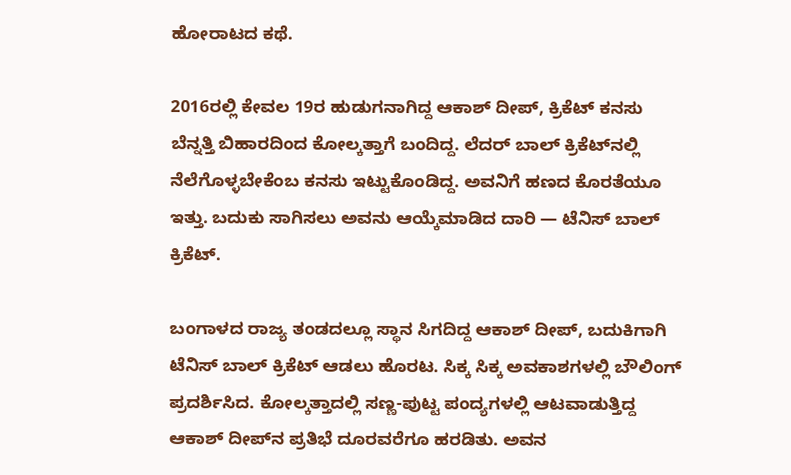ಹೋರಾಟದ ಕಥೆ.

2016ರಲ್ಲಿ ಕೇವಲ 19ರ ಹುಡುಗನಾಗಿದ್ದ ಆಕಾಶ್ ದೀಪ್, ಕ್ರಿಕೆಟ್‌ ಕನಸು ಬೆನ್ನತ್ತಿ ಬಿಹಾರದಿಂದ ಕೋಲ್ಕತ್ತಾಗೆ ಬಂದಿದ್ದ. ಲೆದರ್‌ ಬಾಲ್‌ ಕ್ರಿಕೆಟ್‌ನಲ್ಲಿ ನೆಲೆಗೊಳ್ಳಬೇಕೆಂಬ ಕನಸು ಇಟ್ಟುಕೊಂಡಿದ್ದ. ಅವನಿಗೆ ಹಣದ ಕೊರತೆಯೂ ಇತ್ತು. ಬದುಕು ಸಾಗಿಸಲು ಅವನು ಆಯ್ಕೆಮಾಡಿದ ದಾರಿ — ಟೆನಿಸ್ ಬಾಲ್‌ ಕ್ರಿಕೆಟ್.

ಬಂಗಾಳದ ರಾಜ್ಯ ತಂಡದಲ್ಲೂ ಸ್ಥಾನ ಸಿಗದಿದ್ದ ಆಕಾಶ್‌ ದೀಪ್‌, ಬದುಕಿಗಾಗಿ ಟೆನಿಸ್ ಬಾಲ್ ಕ್ರಿಕೆಟ್ ಆಡಲು ಹೊರಟ. ಸಿಕ್ಕ ಸಿಕ್ಕ ಅವಕಾಶಗಳಲ್ಲಿ ಬೌಲಿಂಗ್ ಪ್ರದರ್ಶಿಸಿದ. ಕೋಲ್ಕತ್ತಾದಲ್ಲಿ ಸಣ್ಣ-ಪುಟ್ಟ ಪಂದ್ಯಗಳಲ್ಲಿ ಆಟವಾಡುತ್ತಿದ್ದ ಆಕಾಶ್ ದೀಪ್‌ನ ಪ್ರತಿಭೆ ದೂರವರೆಗೂ ಹರಡಿತು. ಅವನ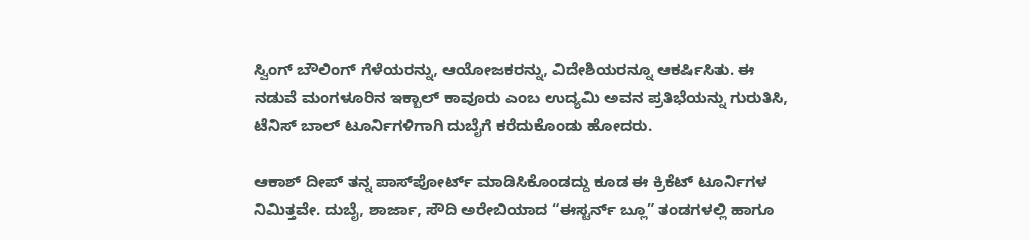ಸ್ವಿಂಗ್ ಬೌಲಿಂಗ್‌ ಗೆಳೆಯರನ್ನು, ಆಯೋಜಕರನ್ನು, ವಿದೇಶಿಯರನ್ನೂ ಆಕರ್ಷಿಸಿತು. ಈ ನಡುವೆ ಮಂಗಳೂರಿನ ಇಕ್ಬಾಲ್ ಕಾವೂರು ಎಂಬ ಉದ್ಯಮಿ ಅವನ ಪ್ರತಿಭೆಯನ್ನು ಗುರುತಿಸಿ, ಟೆನಿಸ್ ಬಾಲ್‌ ಟೂರ್ನಿಗಳಿಗಾಗಿ ದುಬೈಗೆ ಕರೆದುಕೊಂಡು ಹೋದರು.

ಆಕಾಶ್ ದೀಪ್ ತನ್ನ ಪಾಸ್‌ಪೋರ್ಟ್ ಮಾಡಿಸಿಕೊಂಡದ್ದು ಕೂಡ ಈ ಕ್ರಿಕೆಟ್‌ ಟೂರ್ನಿಗಳ ನಿಮಿತ್ತವೇ. ದುಬೈ, ಶಾರ್ಜಾ, ಸೌದಿ ಅರೇಬಿಯಾದ “ಈಸ್ಟರ್ನ್ ಬ್ಲೂ” ತಂಡಗಳಲ್ಲಿ ಹಾಗೂ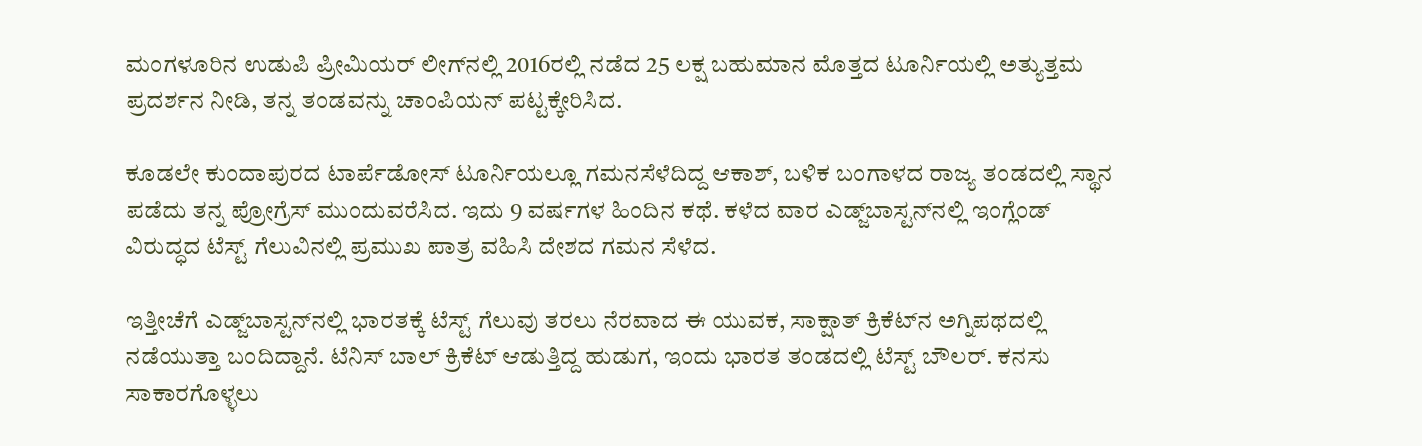ಮಂಗಳೂರಿನ ಉಡುಪಿ ಪ್ರೀಮಿಯರ್ ಲೀಗ್‌ನಲ್ಲಿ 2016ರಲ್ಲಿ ನಡೆದ 25 ಲಕ್ಷ ಬಹುಮಾನ ಮೊತ್ತದ ಟೂರ್ನಿಯಲ್ಲಿ ಅತ್ಯುತ್ತಮ ಪ್ರದರ್ಶನ ನೀಡಿ, ತನ್ನ ತಂಡವನ್ನು ಚಾಂಪಿಯನ್ ಪಟ್ಟಕ್ಕೇರಿಸಿದ.

ಕೂಡಲೇ ಕುಂದಾಪುರದ ಟಾರ್ಪೆಡೋಸ್ ಟೂರ್ನಿಯಲ್ಲೂ ಗಮನಸೆಳೆದಿದ್ದ ಆಕಾಶ್, ಬಳಿಕ ಬಂಗಾಳದ ರಾಜ್ಯ ತಂಡದಲ್ಲಿ ಸ್ಥಾನ ಪಡೆದು ತನ್ನ ಪ್ರೋಗ್ರೆಸ್‌ ಮುಂದುವರೆಸಿದ. ಇದು 9 ವರ್ಷಗಳ ಹಿಂದಿನ ಕಥೆ. ಕಳೆದ ವಾರ ಎಡ್ಜ್‌ಬಾಸ್ಟನ್‌ನಲ್ಲಿ ಇಂಗ್ಲೆಂಡ್ ವಿರುದ್ಧದ ಟೆಸ್ಟ್ ಗೆಲುವಿನಲ್ಲಿ ಪ್ರಮುಖ ಪಾತ್ರ ವಹಿಸಿ ದೇಶದ ಗಮನ ಸೆಳೆದ.

ಇತ್ತೀಚೆಗೆ ಎಡ್ಜ್‌ಬಾಸ್ಟನ್‌ನಲ್ಲಿ ಭಾರತಕ್ಕೆ ಟೆಸ್ಟ್ ಗೆಲುವು ತರಲು ನೆರವಾದ ಈ ಯುವಕ, ಸಾಕ್ಷಾತ್ ಕ್ರಿಕೆಟ್‌ನ ಅಗ್ನಿಪಥದಲ್ಲಿ ನಡೆಯುತ್ತಾ ಬಂದಿದ್ದಾನೆ. ಟೆನಿಸ್ ಬಾಲ್ ಕ್ರಿಕೆಟ್ ಆಡುತ್ತಿದ್ದ ಹುಡುಗ, ಇಂದು ಭಾರತ ತಂಡದಲ್ಲಿ ಟೆಸ್ಟ್ ಬೌಲರ್. ಕನಸು ಸಾಕಾರಗೊಳ್ಳಲು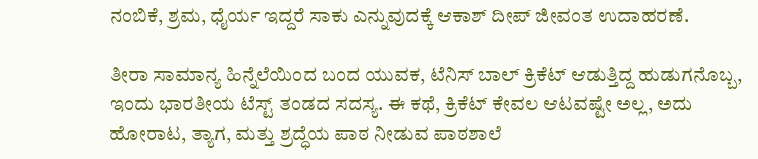ನಂಬಿಕೆ, ಶ್ರಮ, ಧೈರ್ಯ ಇದ್ದರೆ ಸಾಕು ಎನ್ನುವುದಕ್ಕೆ ಆಕಾಶ್ ದೀಪ್ ಜೀವಂತ ಉದಾಹರಣೆ.

ತೀರಾ ಸಾಮಾನ್ಯ ಹಿನ್ನೆಲೆಯಿಂದ ಬಂದ ಯುವಕ, ಟೆನಿಸ್ ಬಾಲ್ ಕ್ರಿಕೆಟ್ ಆಡುತ್ತಿದ್ದ ಹುಡುಗನೊಬ್ಬ, ಇಂದು ಭಾರತೀಯ ಟೆಸ್ಟ್ ತಂಡದ ಸದಸ್ಯ. ಈ ಕಥೆ, ಕ್ರಿಕೆಟ್ ಕೇವಲ ಆಟವಷ್ಟೇ ಅಲ್ಲ, ಅದು ಹೋರಾಟ, ತ್ಯಾಗ, ಮತ್ತು ಶ್ರದ್ಧೆಯ ಪಾಠ ನೀಡುವ ಪಾಠಶಾಲೆ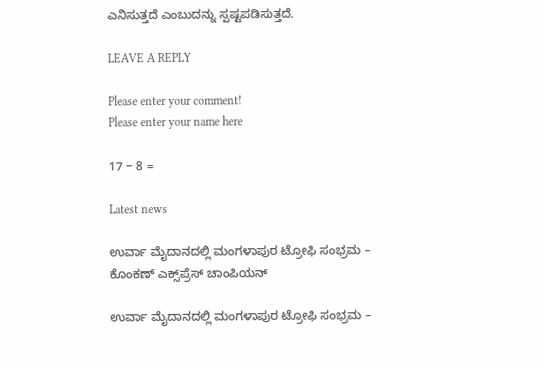ಎನಿಸುತ್ತದೆ ಎಂಬುದನ್ನು ಸ್ಪಷ್ಟಪಡಿಸುತ್ತದೆ.

LEAVE A REPLY

Please enter your comment!
Please enter your name here

17 − 8 =

Latest news

ಉರ್ವಾ ಮೈದಾನದಲ್ಲಿ ಮಂಗಳಾಪುರ ಟ್ರೋಫಿ ಸಂಭ್ರಮ – ಕೊಂಕಣ್ ಎಕ್ಸ್‌ಪ್ರೆಸ್ ಚಾಂಪಿಯನ್

ಉರ್ವಾ ಮೈದಾನದಲ್ಲಿ ಮಂಗಳಾಪುರ ಟ್ರೋಫಿ ಸಂಭ್ರಮ –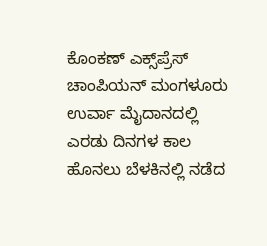ಕೊಂಕಣ್ ಎಕ್ಸ್‌ಪ್ರೆಸ್ ಚಾಂಪಿಯನ್ ಮಂಗಳೂರು ಉರ್ವಾ ಮೈದಾನದಲ್ಲಿ ಎರಡು ದಿನಗಳ ಕಾಲ ಹೊನಲು ಬೆಳಕಿನಲ್ಲಿ ನಡೆದ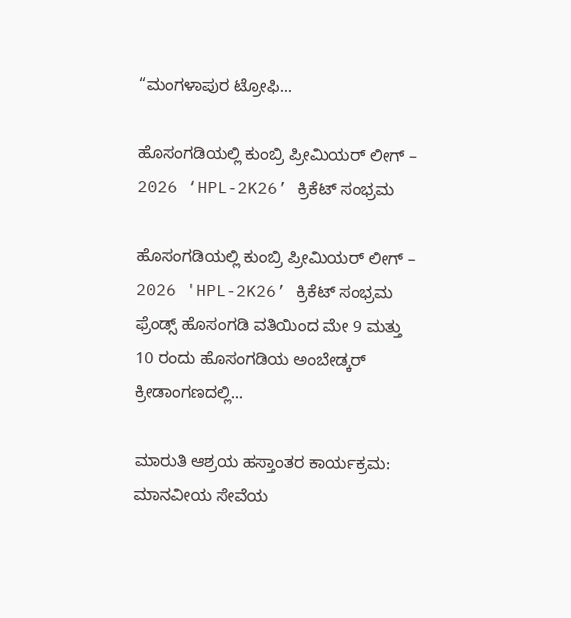“ಮಂಗಳಾಪುರ ಟ್ರೋಫಿ...

ಹೊಸಂಗಡಿಯಲ್ಲಿ ಕುಂಬ್ರಿ ಪ್ರೀಮಿಯರ್ ಲೀಗ್ – 2026 ‘HPL-2K26’ ಕ್ರಿಕೆಟ್ ಸಂಭ್ರಮ

ಹೊಸಂಗಡಿಯಲ್ಲಿ ಕುಂಬ್ರಿ ಪ್ರೀಮಿಯರ್ ಲೀಗ್ – 2026 'HPL-2K26’ ಕ್ರಿಕೆಟ್ ಸಂಭ್ರಮ ಫ್ರೆಂಡ್ಸ್ ಹೊಸಂಗಡಿ ವತಿಯಿಂದ ಮೇ 9 ಮತ್ತು 10 ರಂದು ಹೊಸಂಗಡಿಯ ಅಂಬೇಡ್ಕರ್ ಕ್ರೀಡಾಂಗಣದಲ್ಲಿ...

ಮಾರುತಿ ಆಶ್ರಯ ಹಸ್ತಾಂತರ ಕಾರ್ಯಕ್ರಮ: ಮಾನವೀಯ ಸೇವೆಯ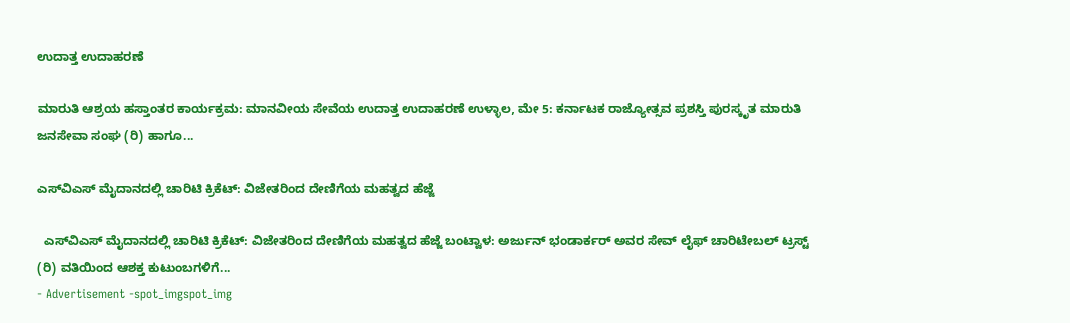ಉದಾತ್ತ ಉದಾಹರಣೆ

ಮಾರುತಿ ಆಶ್ರಯ ಹಸ್ತಾಂತರ ಕಾರ್ಯಕ್ರಮ: ಮಾನವೀಯ ಸೇವೆಯ ಉದಾತ್ತ ಉದಾಹರಣೆ ಉಳ್ಳಾಲ, ಮೇ 5: ಕರ್ನಾಟಕ ರಾಜ್ಯೋತ್ಸವ ಪ್ರಶಸ್ತಿ ಪುರಸ್ಕೃತ ಮಾರುತಿ ಜನಸೇವಾ ಸಂಘ (ರಿ) ಹಾಗೂ...

ಎಸ್‌ವಿಎಸ್ ಮೈದಾನದಲ್ಲಿ ಚಾರಿಟಿ ಕ್ರಿಕೆಟ್: ವಿಜೇತರಿಂದ ದೇಣಿಗೆಯ ಮಹತ್ವದ ಹೆಜ್ಜೆ

  ಎಸ್‌ವಿಎಸ್ ಮೈದಾನದಲ್ಲಿ ಚಾರಿಟಿ ಕ್ರಿಕೆಟ್: ವಿಜೇತರಿಂದ ದೇಣಿಗೆಯ ಮಹತ್ವದ ಹೆಜ್ಜೆ ಬಂಟ್ವಾಳ: ಅರ್ಜುನ್ ಭಂಡಾರ್ಕರ್ ಅವರ ಸೇವ್ ಲೈಫ್ ಚಾರಿಟೇಬಲ್ ಟ್ರಸ್ಟ್ (ರಿ) ವತಿಯಿಂದ ಆಶಕ್ತ ಕುಟುಂಬಗಳಿಗೆ...
- Advertisement -spot_imgspot_img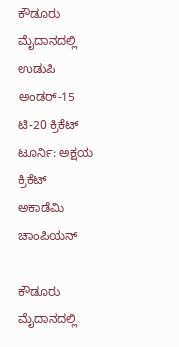ಕೌಡೂರು ಮೈದಾನದಲ್ಲಿ ಉಡುಪಿ ಅಂಡರ್-15 ಟಿ-20 ಕ್ರಿಕೆಟ್ ಟೂರ್ನಿ: ಅಕ್ಷಯ ಕ್ರಿಕೆಟ್ ಅಕಾಡೆಮಿ ಚಾಂಪಿಯನ್

ಕೌಡೂರು ಮೈದಾನದಲ್ಲಿ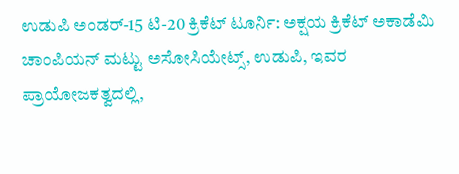ಉಡುಪಿ ಅಂಡರ್-15 ಟಿ-20 ಕ್ರಿಕೆಟ್ ಟೂರ್ನಿ: ಅಕ್ಷಯ ಕ್ರಿಕೆಟ್ ಅಕಾಡೆಮಿ ಚಾಂಪಿಯನ್ ಮಟ್ಟು ಅಸೋಸಿಯೇಟ್ಸ್, ಉಡುಪಿ, ಇವರ ಪ್ರಾಯೋಜಕತ್ವದಲ್ಲಿ,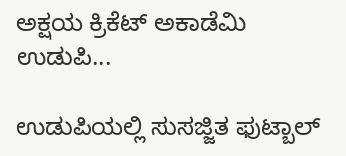ಅಕ್ಷಯ ಕ್ರಿಕೆಟ್ ಅಕಾಡೆಮಿ ಉಡುಪಿ...

ಉಡುಪಿಯಲ್ಲಿ ಸುಸಜ್ಜಿತ ಫುಟ್ಬಾಲ್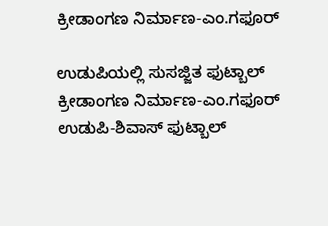ಕ್ರೀಡಾಂಗಣ ನಿರ್ಮಾಣ-ಎಂ.ಗಫೂರ್

ಉಡುಪಿಯಲ್ಲಿ ಸುಸಜ್ಜಿತ ಫುಟ್ಬಾಲ್ ಕ್ರೀಡಾಂಗಣ ನಿರ್ಮಾಣ-ಎಂ.ಗಫೂರ್ ಉಡುಪಿ-ಶಿವಾಸ್ ಫುಟ್ಬಾಲ್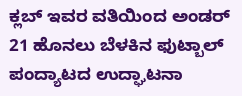ಕ್ಲಬ್ ಇವರ ವತಿಯಿಂದ ಅಂಡರ್ 21 ಹೊನಲು ಬೆಳಕಿನ ಫುಟ್ಬಾಲ್ ಪಂದ್ಯಾಟದ ಉದ್ಘಾಟನಾ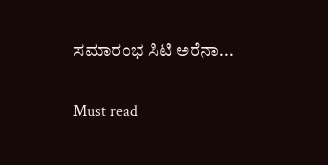ಸಮಾರಂಭ ಸಿಟಿ ಅರೆನಾ...

Must read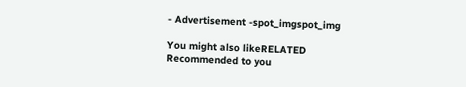- Advertisement -spot_imgspot_img

You might also likeRELATED
Recommended to you